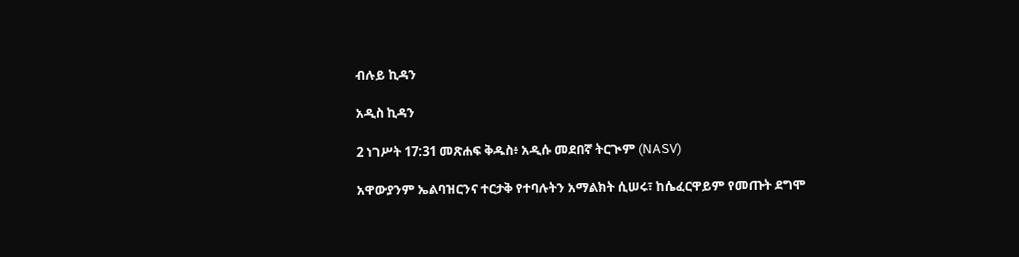ብሉይ ኪዳን

አዲስ ኪዳን

2 ነገሥት 17:31 መጽሐፍ ቅዱስ፥ አዲሱ መደበኛ ትርጒም (NASV)

አዋውያንም ኤልባዝርንና ተርታቅ የተባሉትን አማልክት ሲሠሩ፣ ከሴፈርዋይም የመጡት ደግሞ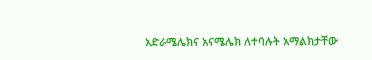አድራሜሌክና አናሜሌክ ለተባሉት አማልክታቸው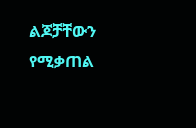ልጆቻቸውን የሚቃጠል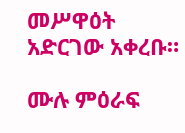መሥዋዕት አድርገው አቀረቡ።

ሙሉ ምዕራፍ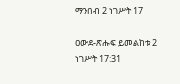ማንበብ 2 ነገሥት 17

ዐውደ-ጽሑፍ ይመልከቱ 2 ነገሥት 17:31